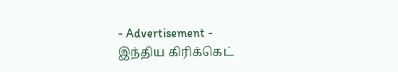- Advertisement -
இந்திய கிரிக்கெட்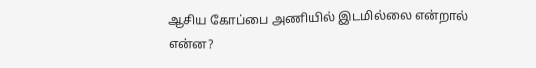ஆசிய கோப்பை அணியில் இடமில்லை என்றால் என்ன?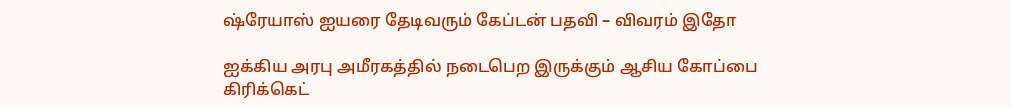ஷ்ரேயாஸ் ஐயரை தேடிவரும் கேப்டன் பதவி – விவரம் இதோ

ஐக்கிய அரபு அமீரகத்தில் நடைபெற இருக்கும் ஆசிய கோப்பை கிரிக்கெட்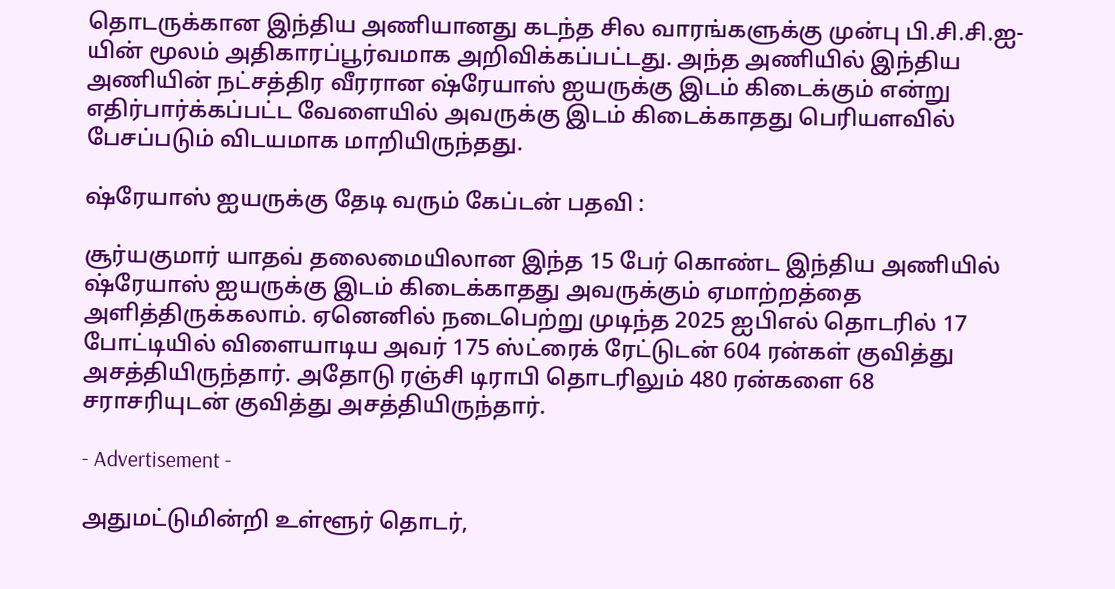தொடருக்கான இந்திய அணியானது கடந்த சில வாரங்களுக்கு முன்பு பி.சி.சி.ஐ-யின் மூலம் அதிகாரப்பூர்வமாக அறிவிக்கப்பட்டது. அந்த அணியில் இந்திய அணியின் நட்சத்திர வீரரான ஷ்ரேயாஸ் ஐயருக்கு இடம் கிடைக்கும் என்று எதிர்பார்க்கப்பட்ட வேளையில் அவருக்கு இடம் கிடைக்காதது பெரியளவில் பேசப்படும் விடயமாக மாறியிருந்தது.

ஷ்ரேயாஸ் ஐயருக்கு தேடி வரும் கேப்டன் பதவி :

சூர்யகுமார் யாதவ் தலைமையிலான இந்த 15 பேர் கொண்ட இந்திய அணியில் ஷ்ரேயாஸ் ஐயருக்கு இடம் கிடைக்காதது அவருக்கும் ஏமாற்றத்தை அளித்திருக்கலாம். ஏனெனில் நடைபெற்று முடிந்த 2025 ஐபிஎல் தொடரில் 17 போட்டியில் விளையாடிய அவர் 175 ஸ்ட்ரைக் ரேட்டுடன் 604 ரன்கள் குவித்து அசத்தியிருந்தார். அதோடு ரஞ்சி டிராபி தொடரிலும் 480 ரன்களை 68 சராசரியுடன் குவித்து அசத்தியிருந்தார்.

- Advertisement -

அதுமட்டுமின்றி உள்ளூர் தொடர்,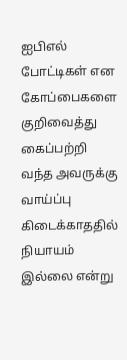ஐபிஎல் போட்டிகள் என கோப்பைகளை குறிவைத்து கைப்பற்றி வந்த அவருக்கு வாய்ப்பு கிடைக்காததில் நியாயம் இல்லை என்று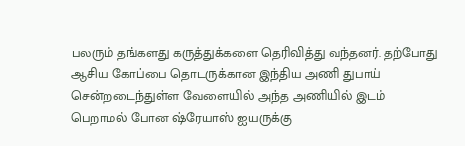பலரும் தங்களது கருத்துக்களை தெரிவித்து வந்தனர். தற்போது ஆசிய கோப்பை தொடருக்கான இந்திய அணி துபாய் சென்றடைந்துள்ள வேளையில் அந்த அணியில் இடம் பெறாமல் போன ஷ்ரேயாஸ் ஐயருக்கு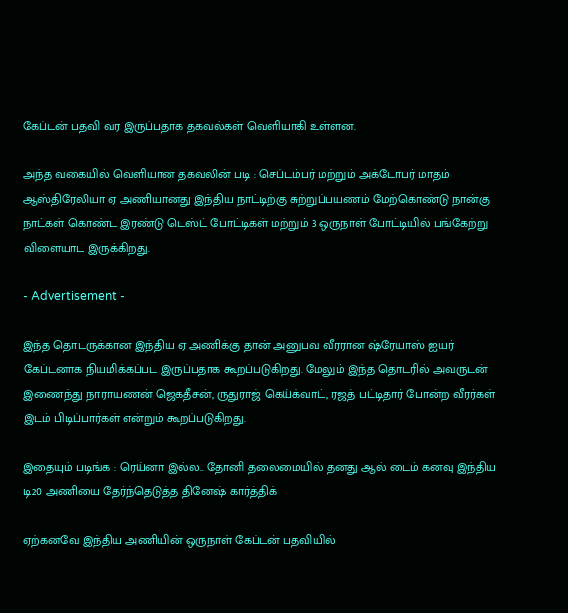கேப்டன் பதவி வர இருப்பதாக தகவல்கள் வெளியாகி உள்ளன.

அந்த வகையில் வெளியான தகவலின் படி : செப்டம்பர் மற்றும் அக்டோபர் மாதம் ஆஸ்திரேலியா ஏ அணியானது இந்திய நாட்டிற்கு சுற்றுப்பயணம் மேற்கொண்டு நான்கு நாட்கள் கொண்ட இரண்டு டெஸ்ட் போட்டிகள் மற்றும் 3 ஒருநாள் போட்டியில் பங்கேற்று விளையாட இருக்கிறது.

- Advertisement -

இந்த தொடருக்கான இந்திய ஏ அணிக்கு தான் அனுபவ வீரரான ஷ்ரேயாஸ் ஐயர் கேப்டனாக நியமிக்கப்பட இருப்பதாக கூறப்படுகிறது. மேலும் இந்த தொடரில் அவருடன் இணைந்து நாராயணன் ஜெகதீசன், ருதுராஜ் கெய்க்வாட், ரஜத் பட்டிதார் போன்ற வீரர்கள் இடம் பிடிப்பார்கள் என்றும் கூறப்படுகிறது.

இதையும் படிங்க : ரெய்னா இல்ல.. தோனி தலைமையில் தனது ஆல் டைம் கனவு இந்திய டி20 அணியை தேர்ந்தெடுத்த தினேஷ் கார்த்திக்

ஏற்கனவே இந்திய அணியின் ஒருநாள் கேப்டன் பதவியில்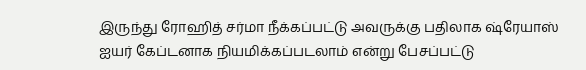இருந்து ரோஹித் சர்மா நீக்கப்பட்டு அவருக்கு பதிலாக ஷ்ரேயாஸ் ஐயர் கேப்டனாக நியமிக்கப்படலாம் என்று பேசப்பட்டு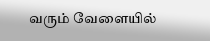வரும் வேளையில்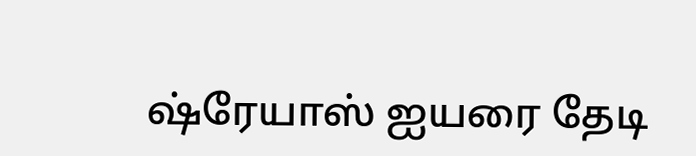ஷ்ரேயாஸ் ஐயரை தேடி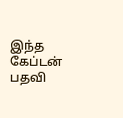இந்த கேப்டன் பதவி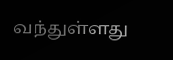வந்துள்ளது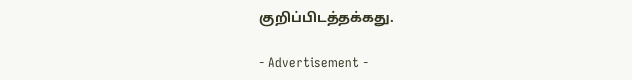குறிப்பிடத்தக்கது.

- Advertisement -